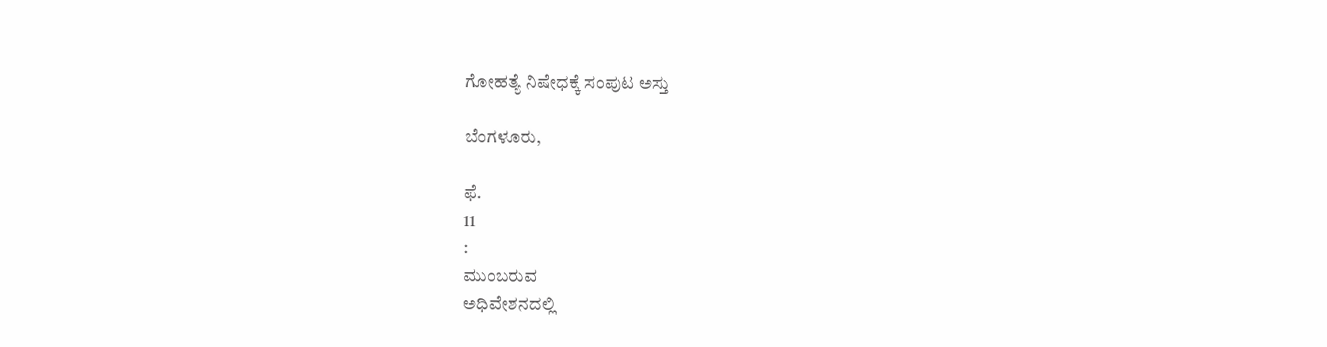ಗೋಹತ್ಯೆ ನಿಷೇಧಕ್ಕೆ ಸಂಪುಟ ಅಸ್ತು

ಬೆಂಗಳೂರು,

ಫೆ.
11
:
ಮುಂಬರುವ
ಅಧಿವೇಶನದಲ್ಲಿ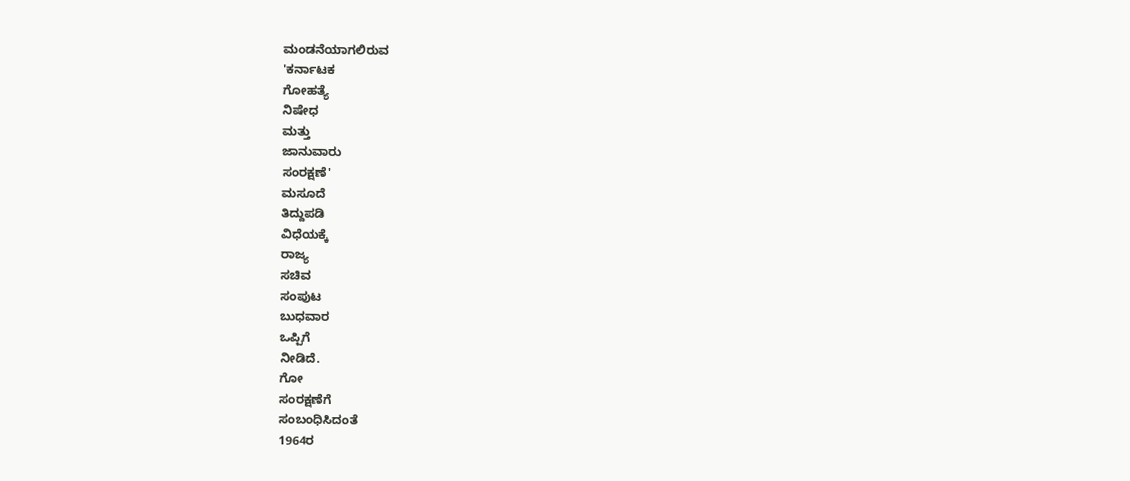ಮಂಡನೆಯಾಗಲಿರುವ
'ಕರ್ನಾಟಕ
ಗೋಹತ್ಯೆ
ನಿಷೇಧ
ಮತ್ತು
ಜಾನುವಾರು
ಸಂರಕ್ಷಣೆ'
ಮಸೂದೆ
ತಿದ್ದುಪಡಿ
ವಿಧೆಯಕ್ಕೆ
ರಾಜ್ಯ
ಸಚಿವ
ಸಂಪುಟ
ಬುಧವಾರ
ಒಪ್ಪಿಗೆ
ನೀಡಿದೆ.
ಗೋ
ಸಂರಕ್ಷಣೆಗೆ
ಸಂಬಂಧಿಸಿದಂತೆ
1964ರ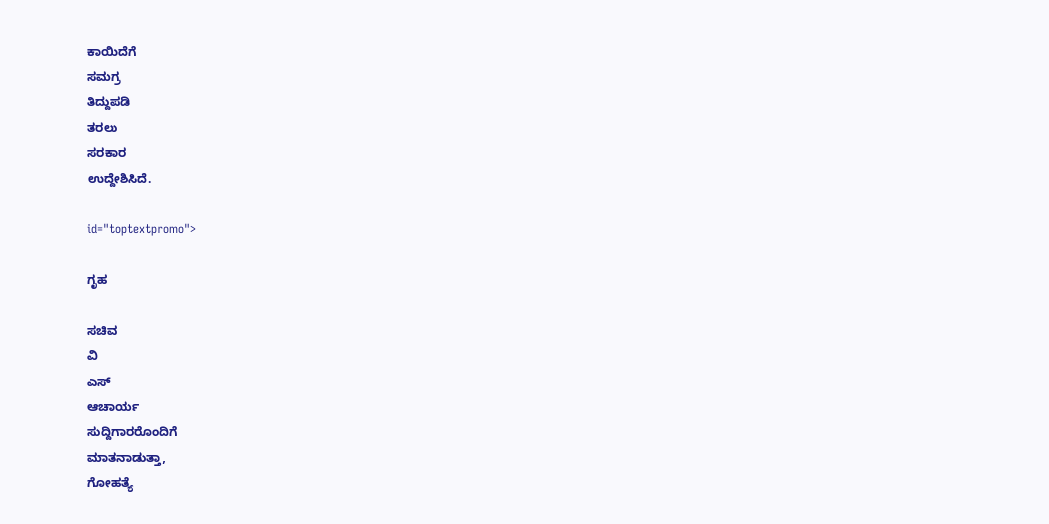ಕಾಯಿದೆಗೆ
ಸಮಗ್ರ
ತಿದ್ದುಪಡಿ
ತರಲು
ಸರಕಾರ
ಉದ್ದೇಶಿಸಿದೆ.

id="toptextpromo">

ಗೃಹ

ಸಚಿವ
ವಿ
ಎಸ್
ಆಚಾರ್ಯ
ಸುದ್ದಿಗಾರರೊಂದಿಗೆ
ಮಾತನಾಡುತ್ತಾ,
ಗೋಹತ್ಯೆ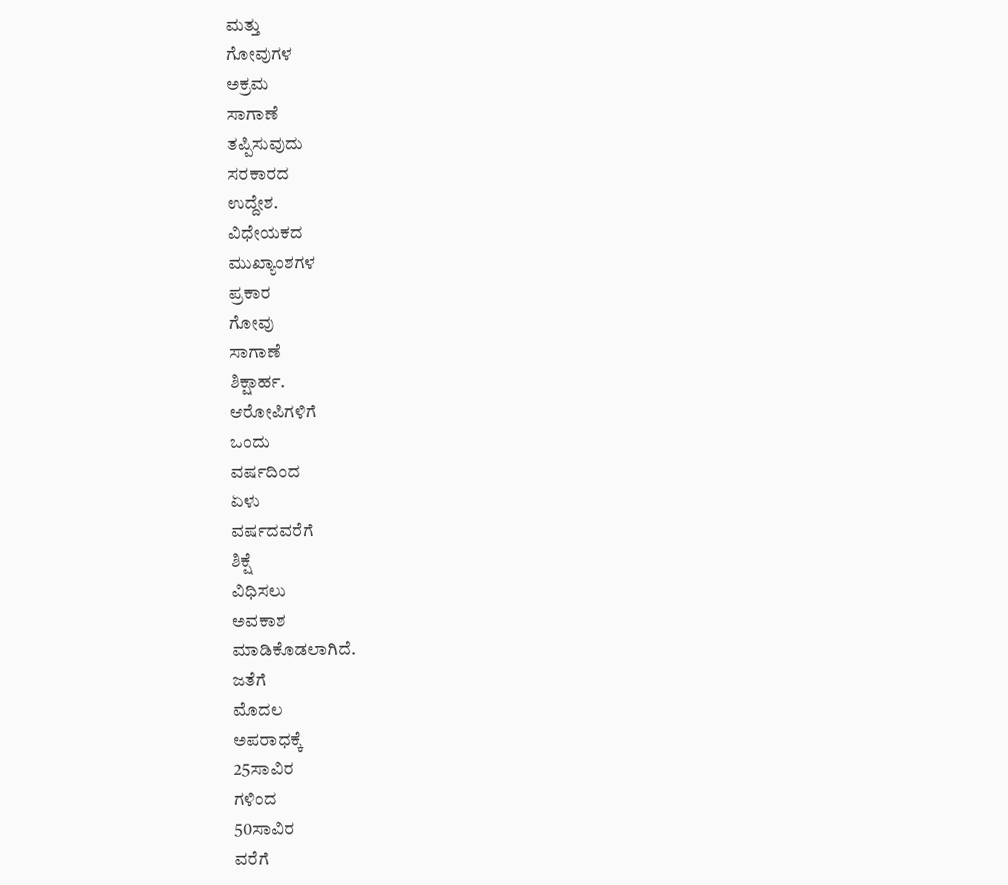ಮತ್ತು
ಗೋವುಗಳ
ಅಕ್ರಮ
ಸಾಗಾಣೆ
ತಪ್ಪಿಸುವುದು
ಸರಕಾರದ
ಉದ್ದೇಶ.
ವಿಧೇಯಕದ
ಮುಖ್ಯಾಂಶಗಳ
ಪ್ರಕಾರ
ಗೋವು
ಸಾಗಾಣೆ
ಶಿಕ್ಷಾರ್ಹ.
ಆರೋಪಿಗಳಿಗೆ
ಒಂದು
ವರ್ಷದಿಂದ
ಏಳು
ವರ್ಷದವರೆಗೆ
ಶಿಕ್ಷೆ
ವಿಧಿಸಲು
ಅವಕಾಶ
ಮಾಡಿಕೊಡಲಾಗಿದೆ.
ಜತೆಗೆ
ಮೊದಲ
ಅಪರಾಧಕ್ಕೆ
25ಸಾವಿರ
ಗಳಿಂದ
50ಸಾವಿರ
ವರೆಗೆ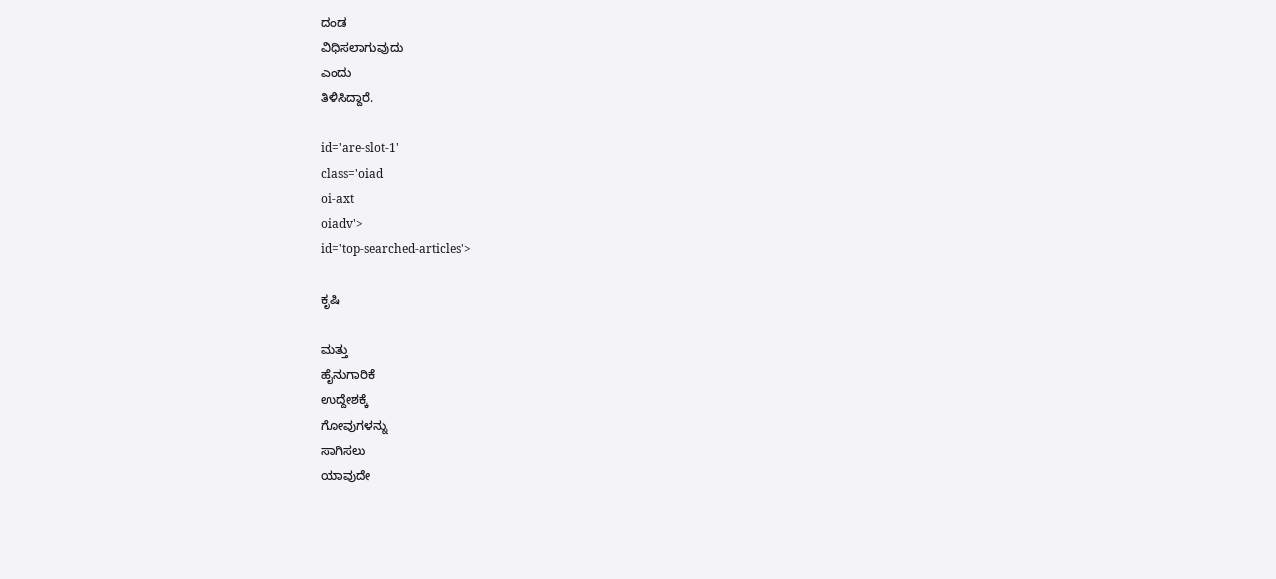ದಂಡ
ವಿಧಿಸಲಾಗುವುದು
ಎಂದು
ತಿಳಿಸಿದ್ದಾರೆ.

id='are-slot-1'
class='oiad
oi-axt
oiadv'>
id='top-searched-articles'>

ಕೃಷಿ

ಮತ್ತು
ಹೈನುಗಾರಿಕೆ
ಉದ್ದೇಶಕ್ಕೆ
ಗೋವುಗಳನ್ನು
ಸಾಗಿಸಲು
ಯಾವುದೇ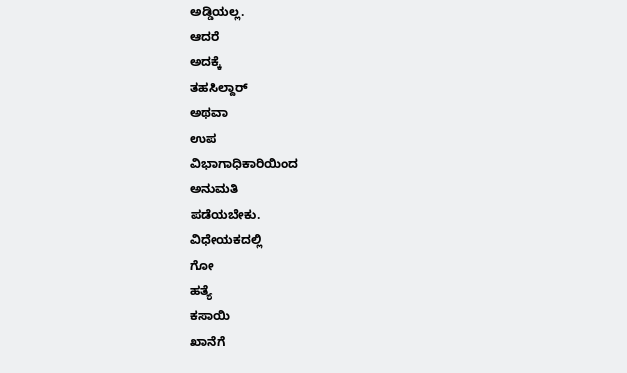ಅಡ್ಡಿಯಲ್ಲ.
ಆದರೆ
ಅದಕ್ಕೆ
ತಹಸಿಲ್ದಾರ್
ಅಥವಾ
ಉಪ
ವಿಭಾಗಾಧಿಕಾರಿಯಿಂದ
ಅನುಮತಿ
ಪಡೆಯಬೇಕು.
ವಿಧೇಯಕದಲ್ಲಿ
ಗೋ
ಹತ್ಯೆ
ಕಸಾಯಿ
ಖಾನೆಗೆ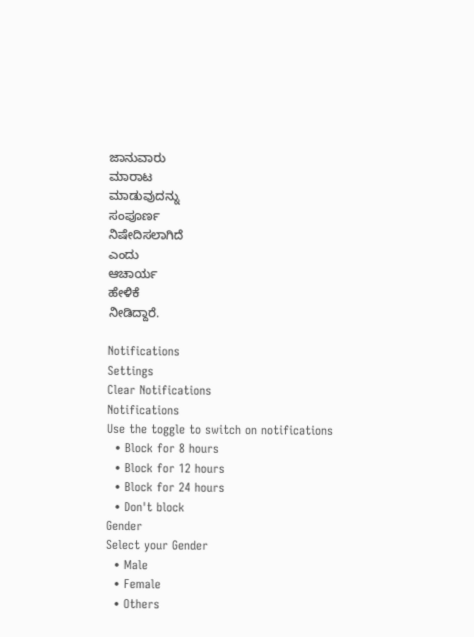ಜಾನುವಾರು
ಮಾರಾಟ
ಮಾಡುವುದನ್ನು
ಸಂಪೂರ್ಣ
ನಿಷೇದಿಸಲಾಗಿದೆ
ಎಂದು
ಆಚಾರ್ಯ
ಹೇಳಿಕೆ
ನೀಡಿದ್ದಾರೆ.

Notifications
Settings
Clear Notifications
Notifications
Use the toggle to switch on notifications
  • Block for 8 hours
  • Block for 12 hours
  • Block for 24 hours
  • Don't block
Gender
Select your Gender
  • Male
  • Female
  • Others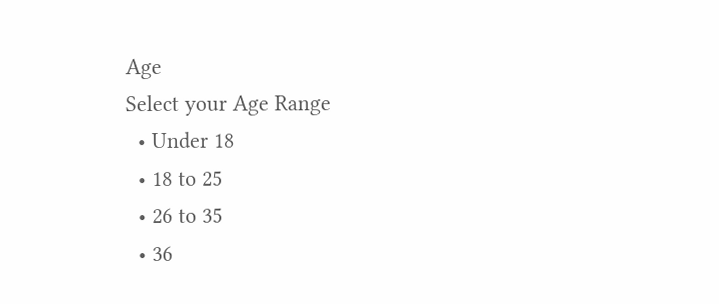Age
Select your Age Range
  • Under 18
  • 18 to 25
  • 26 to 35
  • 36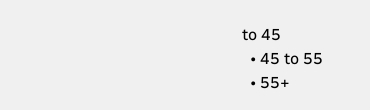to 45
  • 45 to 55
  • 55+